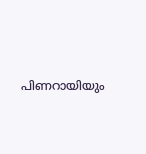പിണറായിയും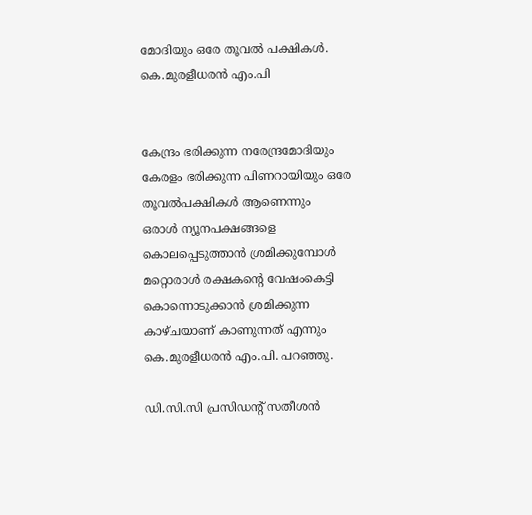മോദിയും ഒരേ തൂവൽ പക്ഷികൾ.
കെ.മുരളീധരൻ എം.പി


കേന്ദ്രം ഭരിക്കുന്ന നരേന്ദ്രമോദിയും കേരളം ഭരിക്കുന്ന പിണറായിയും ഒരേ തൂവൽപക്ഷികൾ ആണെന്നും
ഒരാൾ ന്യൂനപക്ഷങ്ങളെ കൊലപ്പെടുത്താൻ ശ്രമിക്കുമ്പോൾ മറ്റൊരാൾ രക്ഷകന്റെ വേഷംകെട്ടി കൊന്നൊടുക്കാൻ ശ്രമിക്കുന്ന കാഴ്ചയാണ് കാണുന്നത് എന്നും കെ.മുരളീധരൻ എം.പി. പറഞ്ഞു.

ഡി.സി.സി പ്രസിഡന്റ് സതീശൻ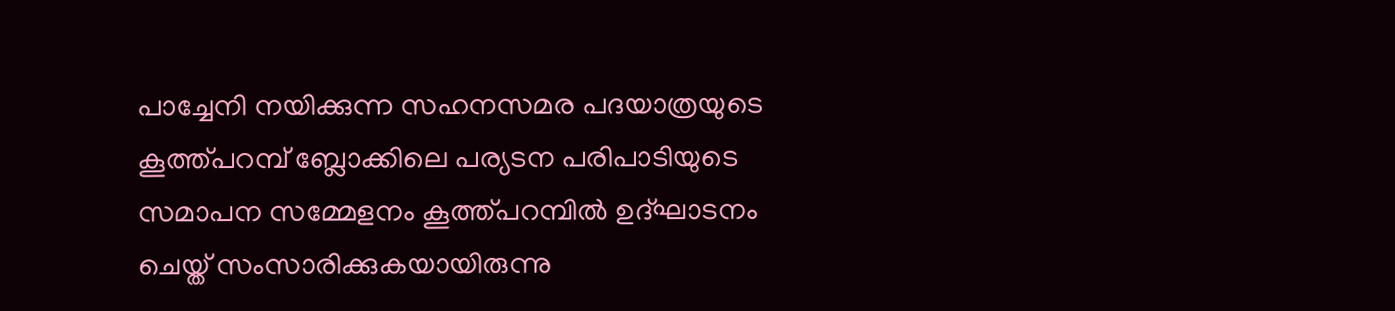പാച്ചേനി നയിക്കുന്ന സഹനസമര പദയാത്രയുടെ കൂത്ത്പറമ്പ് ബ്ലോക്കിലെ പര്യടന പരിപാടിയുടെ സമാപന സമ്മേളനം കൂത്ത്പറമ്പിൽ ഉദ്ഘാടനം ചെയ്ത് സംസാരിക്കുകയായിരുന്നു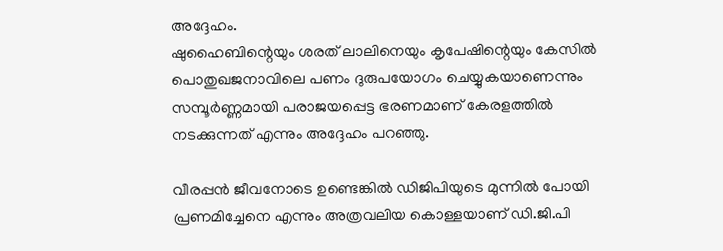അദ്ദേഹം.
ഷുഹൈബിന്റെയും ശരത് ലാലിനെയും കൃപേഷിന്റെയും കേസിൽ പൊതുഖജനാവിലെ പണം ദുരുപയോഗം ചെയ്യുകയാണെന്നും സമ്പൂർണ്ണമായി പരാജയപ്പെട്ട ഭരണമാണ് കേരളത്തിൽ നടക്കുന്നത് എന്നും അദ്ദേഹം പറഞ്ഞു.

വീരപ്പൻ ജീവനോടെ ഉണ്ടെങ്കിൽ ഡിജിപിയുടെ മുന്നിൽ പോയി പ്രണമിച്ചേനെ എന്നും അത്രവലിയ കൊള്ളയാണ് ഡി.ജി.പി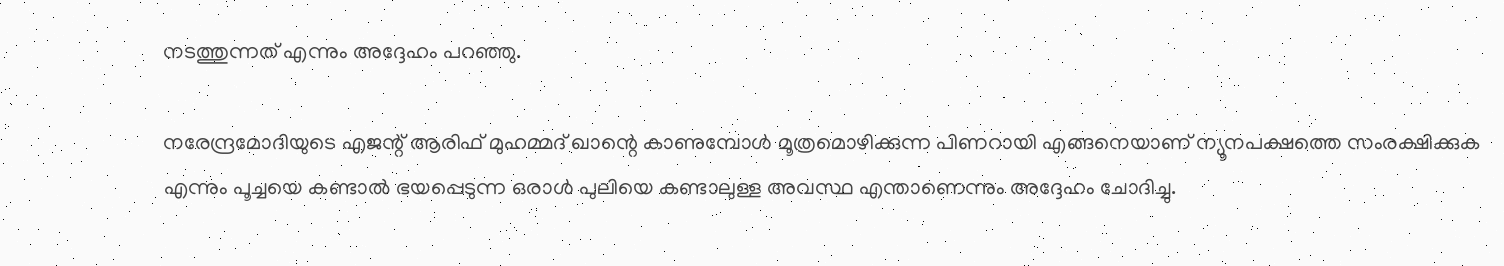നടത്തുന്നത് എന്നും അദ്ദേഹം പറഞ്ഞു.

നരേന്ദ്രമോദിയുടെ എജന്റ് ആരിഫ് മുഹമ്മദ് ഖാന്റെ കാണുമ്പോൾ മൂത്രമൊഴിക്കുന്ന പിണറായി എങ്ങനെയാണ് ന്യൂനപക്ഷത്തെ സംരക്ഷിക്കുക എന്നും പൂച്ചയെ കണ്ടാൽ ഭയപ്പെടുന്ന ഒരാൾ പുലിയെ കണ്ടാലുള്ള അവസ്ഥ എന്താണെന്നും അദ്ദേഹം ചോദിച്ചു.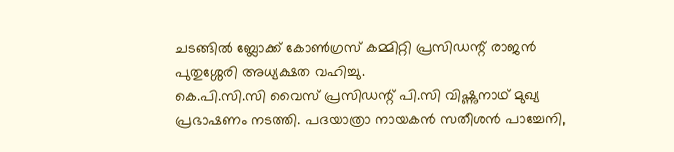ചടങ്ങിൽ ബ്ലോക്ക് കോൺഗ്രസ് കമ്മിറ്റി പ്രസിഡന്റ് രാജൻ പുതുശ്ശേരി അധ്യക്ഷത വഹിച്ചു.
കെ.പി.സി.സി വൈസ് പ്രസിഡന്റ് പി.സി വിഷ്ണുനാഥ് മുഖ്യ പ്രഭാഷണം നടത്തി. പദയാത്രാ നായകൻ സതീശൻ പാച്ചേനി,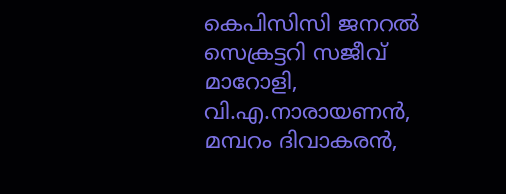കെപിസിസി ജനറൽ സെക്രട്ടറി സജീവ് മാറോളി, വി.എ.നാരായണൻ, മമ്പറം ദിവാകരൻ,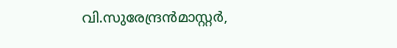വി.സുരേന്ദ്രൻമാസ്റ്റർ,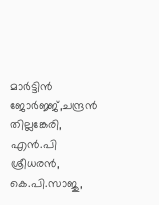മാർട്ടിൻ ജോർജ്ജ്,ചന്ദ്രൻ തില്ലങ്കേരി,  എൻ.പി ശ്രീധരൻ, കെ.പി.സാജു,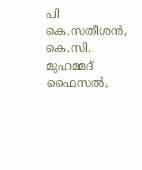പി കെ.സതീശൻ, കെ.സി. മുഹമ്മദ് ഫൈസൽ,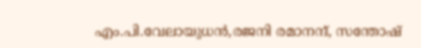എം.പി.വേലായുധൻ,രജനി രമാനന്ദ്, സന്തോഷ്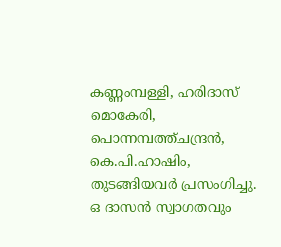കണ്ണംമ്പള്ളി, ഹരിദാസ് മൊകേരി, പൊന്നമ്പത്ത്ചന്ദ്രൻ, കെ.പി.ഹാഷിം, തുടങ്ങിയവർ പ്രസംഗിച്ചു. ഒ ദാസൻ സ്വാഗതവും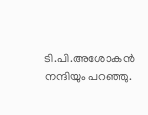ടി.പി.അശോകൻ നന്ദിയും പറഞ്ഞു.